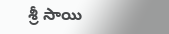శ్రీ సాయి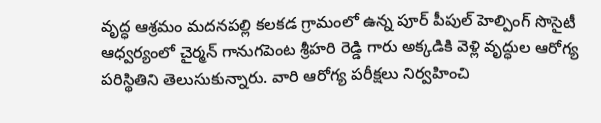వృద్ధ ఆశ్రమం మదనపల్లి కలకడ గ్రామంలో ఉన్న పూర్ పీపుల్ హెల్పింగ్ సొసైటీ ఆధ్వర్యంలో చైర్మన్ గానుగపెంట శ్రీహరి రెడ్డి గారు అక్కడికి వెళ్లి వృద్ధుల ఆరోగ్య పరిస్థితిని తెలుసుకున్నారు. వారి ఆరోగ్య పరీక్షలు నిర్వహించి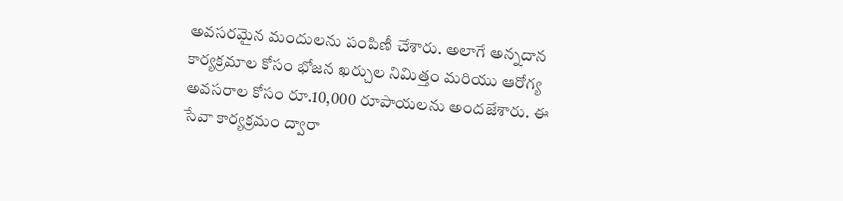అవసరమైన మందులను పంపిణీ చేశారు. అలాగే అన్నదాన కార్యక్రమాల కోసం భోజన ఖర్చుల నిమిత్తం మరియు ఆరోగ్య అవసరాల కోసం రూ.10,000 రూపాయలను అందజేశారు. ఈ సేవా కార్యక్రమం ద్వారా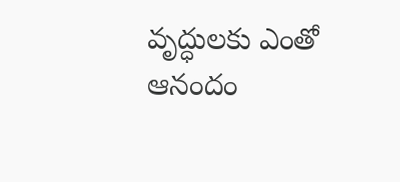వృద్ధులకు ఎంతో ఆనందం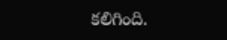కలిగింది.